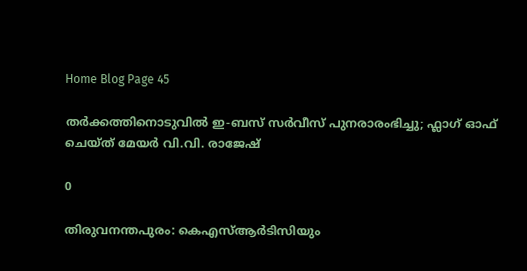Home Blog Page 45

തര്‍ക്കത്തിനൊടുവിൽ ഇ-ബസ് സര്‍വീസ് പുനരാരംഭിച്ചു; ഫ്ലാഗ് ഓഫ് ചെയ്ത് മേയർ വി.വി. രാജേഷ്

0

തിരുവനന്തപുരം: കെഎസ്ആർടിസിയും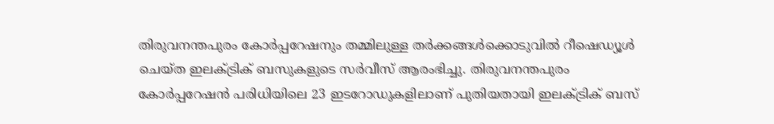തിരുവനന്തപുരം കോര്‍പ്പറേഷനും തമ്മിലുള്ള തര്‍ക്കങ്ങള്‍ക്കൊടുവിൽ റീഷെഡ്യൂള്‍ ചെയ്ത ഇലക്ട്രിക് ബസുകളുടെ സര്‍വീസ് ആരംഭിച്ചു. തിരുവനന്തപുരം കോര്‍പ്പറേഷൻ പരിധിയിലെ 23 ഇടറോഡുകളിലാണ് പുതിയതായി ഇലക്ട്രിക് ബസ്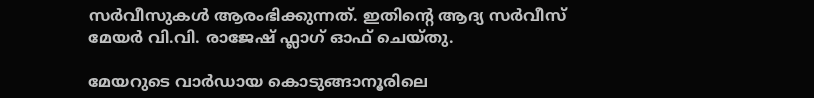സര്‍വീസുകൾ ആരംഭിക്കുന്നത്. ഇതിന്റെ ആദ്യ സര്‍വീസ് മേയര്‍ വി.വി. രാജേഷ് ഫ്ലാഗ് ഓഫ് ചെയ്തു.

മേയറുടെ വാര്‍ഡായ കൊടുങ്ങാനൂരിലെ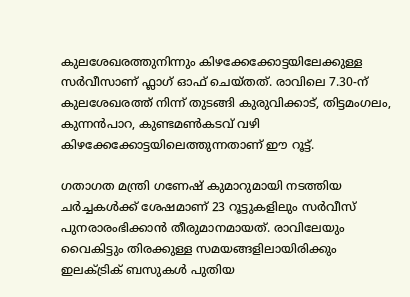കുലശേഖരത്തുനിന്നും കിഴക്കേക്കോട്ടയിലേക്കുള്ള സർവീസാണ് ഫ്ലാഗ് ഓഫ് ചെയ്തത്. രാവിലെ 7.30-ന് കുലശേഖരത്ത് നിന്ന് തുടങ്ങി കുരുവിക്കാട്, തിട്ടമംഗലം, കുന്നൻപാറ, കുണ്ടമൺകടവ് വഴി കിഴക്കേക്കോട്ടയിലെത്തുന്നതാണ് ഈ റൂട്ട്.

ഗതാഗത മന്ത്രി ഗണേഷ് കുമാറുമായി നടത്തിയ ചർച്ചകൾക്ക് ശേഷമാണ് 23 റൂട്ടുകളിലും സർവീസ് പുനരാരംഭിക്കാൻ തീരുമാനമായത്. രാവിലേയും വൈകിട്ടും തിരക്കുള്ള സമയങ്ങളിലായിരിക്കും ഇലക്ട്രിക് ബസുകൾ പുതിയ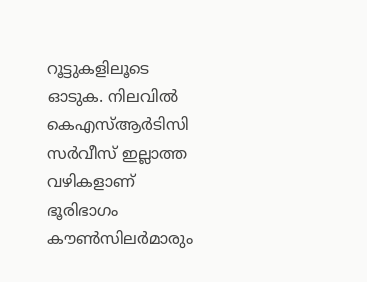റൂട്ടുകളിലൂടെ ഓടുക. നിലവിൽ കെഎസ്ആർടിസി സർവീസ് ഇല്ലാത്ത വഴികളാണ് ഭൂരിഭാഗം കൗൺസിലർമാരും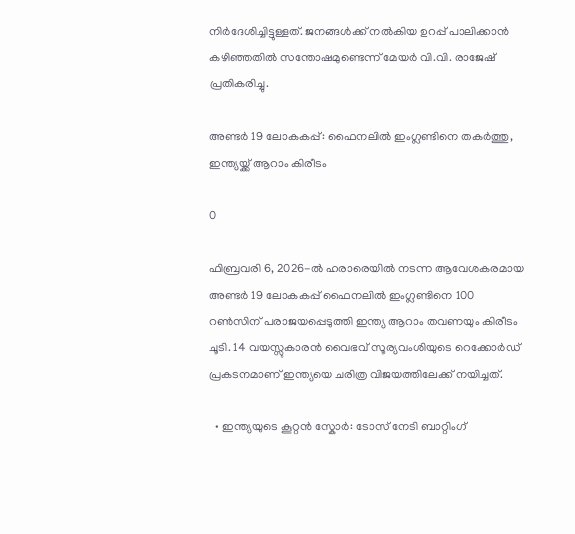നിർദേശിച്ചിട്ടുള്ളത്. ജനങ്ങൾക്ക് നൽകിയ ഉറപ്പ് പാലിക്കാൻ കഴിഞ്ഞതിൽ സന്തോഷമുണ്ടെന്ന് മേയർ വി.വി. രാജേഷ് പ്രതികരിച്ചു.

അണ്ടർ 19 ലോകകപ്പ്: ഫൈനലിൽ ഇംഗ്ലണ്ടിനെ തകർത്തു, ഇന്ത്യയ്ക്ക് ആറാം കിരീടം

0

ഫിബ്രവരി 6, 2026-ൽ ഹരാരെയിൽ നടന്ന ആവേശകരമായ അണ്ടർ 19 ലോകകപ്പ് ഫൈനലിൽ ഇംഗ്ലണ്ടിനെ 100 റൺസിന് പരാജയപ്പെടുത്തി ഇന്ത്യ ആറാം തവണയും കിരീടം ചൂടി. 14 വയസ്സുകാരൻ വൈഭവ് സൂര്യവംശിയുടെ റെക്കോർഡ് പ്രകടനമാണ് ഇന്ത്യയെ ചരിത്ര വിജയത്തിലേക്ക് നയിച്ചത്.

  • ഇന്ത്യയുടെ കൂറ്റൻ സ്കോർ: ടോസ് നേടി ബാറ്റിംഗ്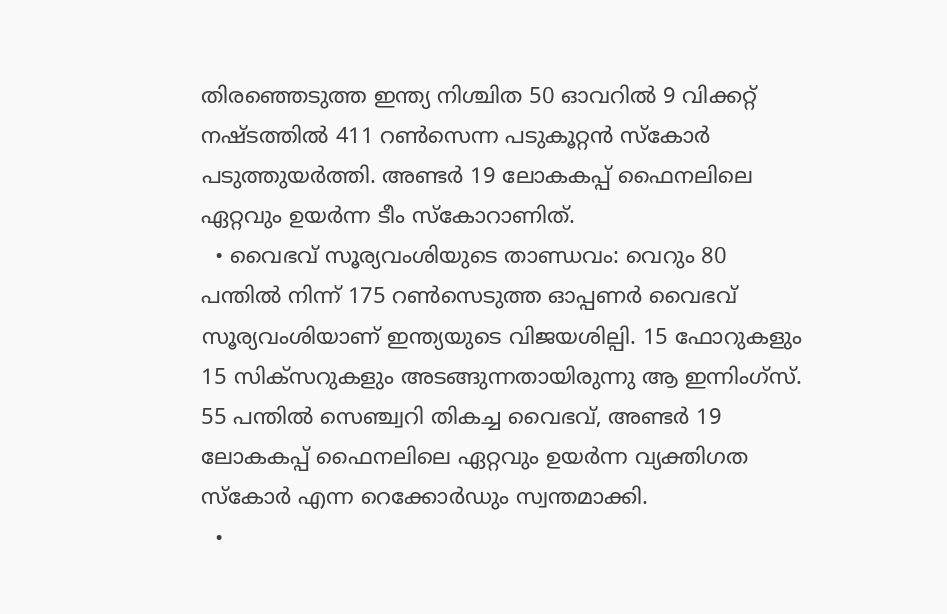തിരഞ്ഞെടുത്ത ഇന്ത്യ നിശ്ചിത 50 ഓവറിൽ 9 വിക്കറ്റ് നഷ്ടത്തിൽ 411 റൺസെന്ന പടുകൂറ്റൻ സ്കോർ പടുത്തുയർത്തി. അണ്ടർ 19 ലോകകപ്പ് ഫൈനലിലെ ഏറ്റവും ഉയർന്ന ടീം സ്കോറാണിത്.
  • വൈഭവ് സൂര്യവംശിയുടെ താണ്ഡവം: വെറും 80 പന്തിൽ നിന്ന് 175 റൺസെടുത്ത ഓപ്പണർ വൈഭവ് സൂര്യവംശിയാണ് ഇന്ത്യയുടെ വിജയശില്പി. 15 ഫോറുകളും 15 സിക്സറുകളും അടങ്ങുന്നതായിരുന്നു ആ ഇന്നിംഗ്സ്. 55 പന്തിൽ സെഞ്ച്വറി തികച്ച വൈഭവ്, അണ്ടർ 19 ലോകകപ്പ് ഫൈനലിലെ ഏറ്റവും ഉയർന്ന വ്യക്തിഗത സ്കോർ എന്ന റെക്കോർഡും സ്വന്തമാക്കി.
  •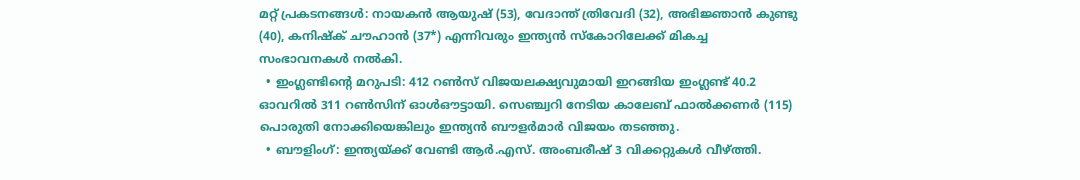മറ്റ് പ്രകടനങ്ങൾ: നായകൻ ആയുഷ് (53), വേദാന്ത് ത്രിവേദി (32), അഭിജ്ഞാൻ കുണ്ടു (40), കനിഷ്ക് ചൗഹാൻ (37*) എന്നിവരും ഇന്ത്യൻ സ്കോറിലേക്ക് മികച്ച സംഭാവനകൾ നൽകി.
  • ഇംഗ്ലണ്ടിന്റെ മറുപടി: 412 റൺസ് വിജയലക്ഷ്യവുമായി ഇറങ്ങിയ ഇംഗ്ലണ്ട് 40.2 ഓവറിൽ 311 റൺസിന് ഓൾഔട്ടായി. സെഞ്ച്വറി നേടിയ കാലേബ് ഫാൽക്കണർ (115) പൊരുതി നോക്കിയെങ്കിലും ഇന്ത്യൻ ബൗളർമാർ വിജയം തടഞ്ഞു.
  • ബൗളിംഗ്: ഇന്ത്യയ്ക്ക് വേണ്ടി ആർ.എസ്. അംബരീഷ് 3 വിക്കറ്റുകൾ വീഴ്ത്തി.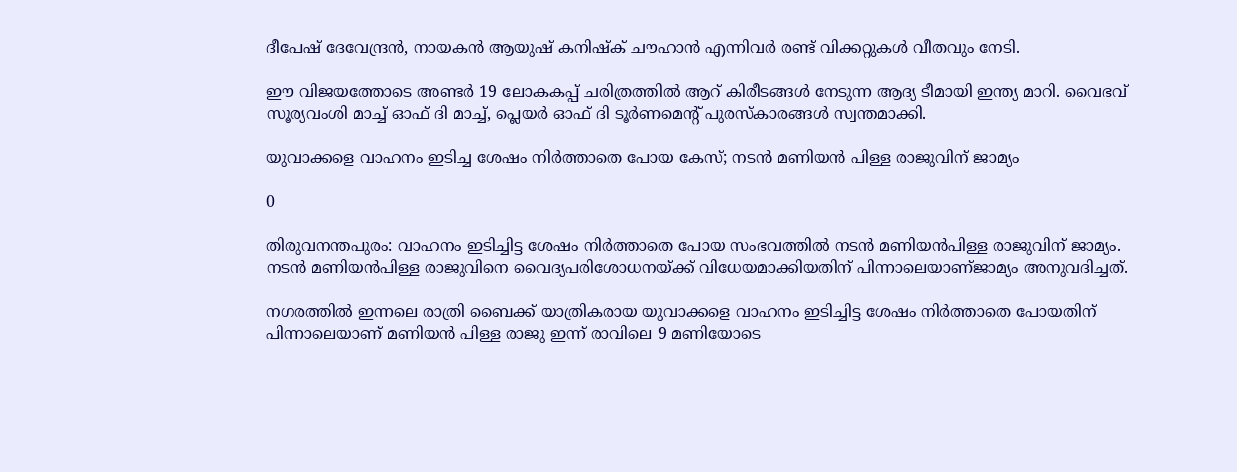ദീപേഷ് ദേവേന്ദ്രൻ, നായകൻ ആയുഷ് കനിഷ്ക് ചൗഹാൻ എന്നിവർ രണ്ട് വിക്കറ്റുകൾ വീതവും നേടി.

ഈ വിജയത്തോടെ അണ്ടർ 19 ലോകകപ്പ് ചരിത്രത്തിൽ ആറ് കിരീടങ്ങൾ നേടുന്ന ആദ്യ ടീമായി ഇന്ത്യ മാറി. വൈഭവ് സൂര്യവംശി മാച്ച് ഓഫ് ദി മാച്ച്, പ്ലെയർ ഓഫ് ദി ടൂർണമെന്റ് പുരസ്കാരങ്ങൾ സ്വന്തമാക്കി.

യുവാക്കളെ വാഹനം ഇടിച്ച ശേഷം നിർത്താതെ പോയ കേസ്; നടൻ മണിയൻ പിള്ള രാജുവിന് ജാമ്യം

0

തിരുവനന്തപുരം: വാഹനം ഇടിച്ചിട്ട ശേഷം നിർത്താതെ പോയ സംഭവത്തിൽ നടൻ മണിയൻപിള്ള രാജുവിന് ജാമ്യം. നടൻ മണിയൻപിള്ള രാജുവിനെ വൈദ്യപരിശോധനയ്ക്ക് വിധേയമാക്കിയതിന് പിന്നാലെയാണ്ജാമ്യം അനുവദിച്ചത്.

നഗരത്തിൽ ഇന്നലെ രാത്രി ബൈക്ക് യാത്രികരായ യുവാക്കളെ വാഹനം ഇടിച്ചിട്ട ശേഷം നിർത്താതെ പോയതിന് പിന്നാലെയാണ് മണിയൻ പിള്ള രാജു ഇന്ന് രാവിലെ 9 മണിയോടെ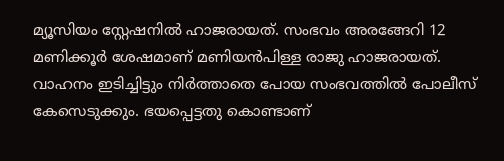മ്യൂസിയം സ്റ്റേഷനിൽ ഹാജരായത്. സംഭവം അരങ്ങേറി 12 മണിക്കൂർ ശേഷമാണ് മണിയൻപിള്ള രാജു ഹാജരായത്. വാഹനം ഇടിച്ചിട്ടും നിർത്താതെ പോയ സംഭവത്തിൽ പോലീസ് കേസെടുക്കും. ഭയപ്പെട്ടതു കൊണ്ടാണ്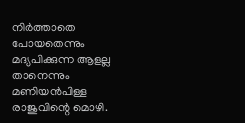നിർത്താതെ പോയതെന്നും മദ്യപിക്കുന്ന ആളല്ല താനെന്നും മണിയൻപിള്ള രാജുവിന്റെ മൊഴി.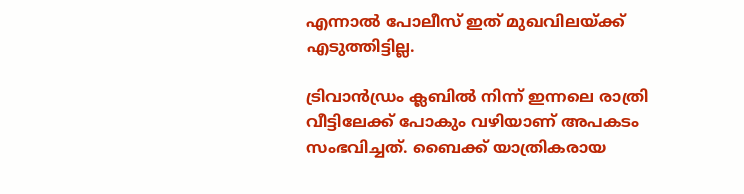എന്നാൽ പോലീസ് ഇത് മുഖവിലയ്ക്ക് എടുത്തിട്ടില്ല.

ട്രിവാൻഡ്രം ക്ലബിൽ നിന്ന് ഇന്നലെ രാത്രി വീട്ടിലേക്ക് പോകും വഴിയാണ് അപകടം സംഭവിച്ചത്. ബൈക്ക് യാത്രികരായ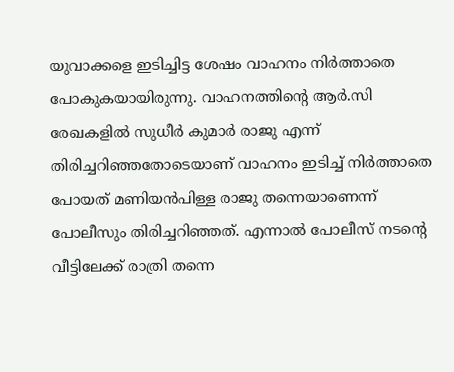യുവാക്കളെ ഇടിച്ചിട്ട ശേഷം വാഹനം നിർത്താതെ പോകുകയായിരുന്നു. വാഹനത്തിന്റെ ആർ.സി രേഖകളിൽ സുധീർ കുമാർ രാജു എന്ന് തിരിച്ചറിഞ്ഞതോടെയാണ് വാഹനം ഇടിച്ച് നിർത്താതെ പോയത് മണിയൻപിള്ള രാജു തന്നെയാണെന്ന് പോലീസും തിരിച്ചറിഞ്ഞത്. എന്നാൽ പോലീസ് നടന്റെ വീട്ടിലേക്ക് രാത്രി തന്നെ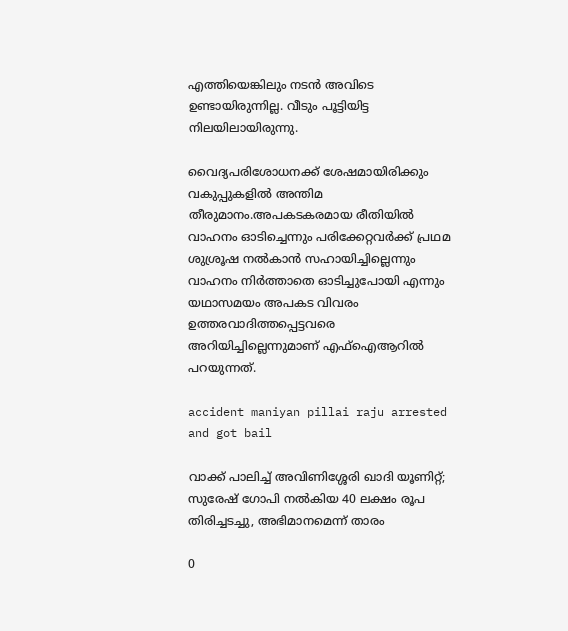എത്തിയെങ്കിലും നടൻ അവിടെ ഉണ്ടായിരുന്നില്ല. വീടും പൂട്ടിയിട്ട നിലയിലായിരുന്നു.

വൈദ്യപരിശോധനക്ക് ശേഷമായിരിക്കും വകുപ്പുകളിൽ അന്തിമ തീരുമാനം.അപകടകരമായ രീതിയിൽ വാഹനം ഓടിച്ചെന്നും പരിക്കേറ്റവർക്ക് പ്രഥമ ശുശ്രൂഷ നൽകാൻ സഹായിച്ചില്ലെന്നും വാഹനം നിർത്താതെ ഓടിച്ചുപോയി എന്നും യഥാസമയം അപകട വിവരം ഉത്തരവാദിത്തപ്പെട്ടവരെ അറിയിച്ചില്ലെന്നുമാണ് എഫ്ഐആറിൽ പറയുന്നത്.

accident maniyan pillai raju arrested and got bail

വാക്ക് പാലിച്ച് അവിണിശ്ശേരി ഖാദി യൂണിറ്റ്; സുരേഷ് ഗോപി നൽകിയ 40 ലക്ഷം രൂപ തിരിച്ചടച്ചു, അഭിമാനമെന്ന് താരം

0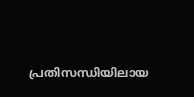പ്രതിസന്ധിയിലായ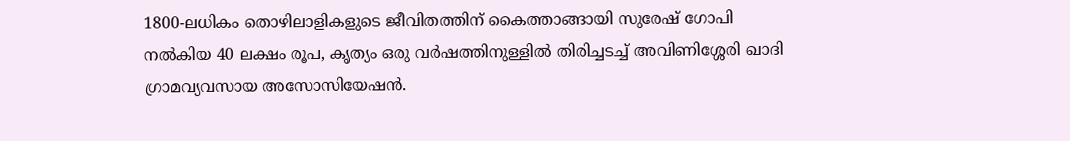1800-ലധികം തൊഴിലാളികളുടെ ജീവിതത്തിന് കൈത്താങ്ങായി സുരേഷ് ഗോപി നൽകിയ 40 ലക്ഷം രൂപ, കൃത്യം ഒരു വർഷത്തിനുള്ളിൽ തിരിച്ചടച്ച് അവിണിശ്ശേരി ഖാദി ഗ്രാമവ്യവസായ അസോസിയേഷൻ.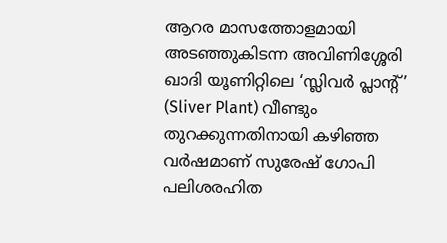ആറര മാസത്തോളമായി അടഞ്ഞുകിടന്ന അവിണിശ്ശേരി ഖാദി യൂണിറ്റിലെ ‘സ്ലിവർ പ്ലാന്റ്’ (Sliver Plant) വീണ്ടും തുറക്കുന്നതിനായി കഴിഞ്ഞ വർഷമാണ് സുരേഷ് ഗോപി പലിശരഹിത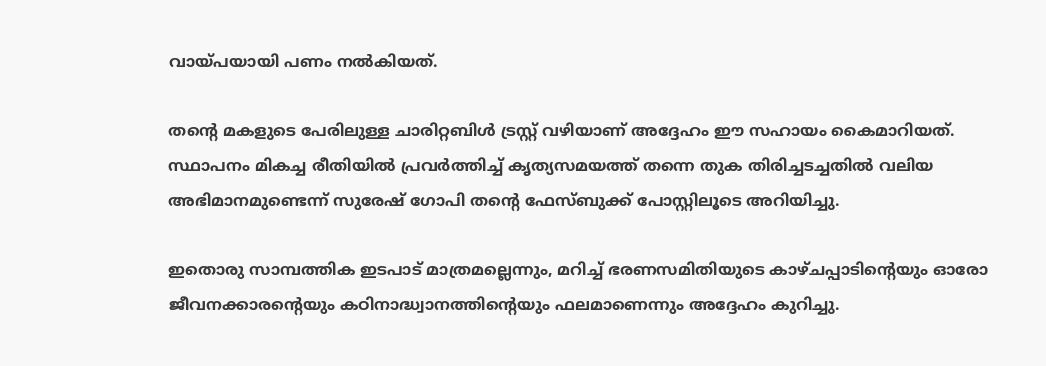വായ്പയായി പണം നൽകിയത്.

തന്റെ മകളുടെ പേരിലുള്ള ചാരിറ്റബിൾ ട്രസ്റ്റ് വഴിയാണ് അദ്ദേഹം ഈ സഹായം കൈമാറിയത്. സ്ഥാപനം മികച്ച രീതിയിൽ പ്രവർത്തിച്ച് കൃത്യസമയത്ത് തന്നെ തുക തിരിച്ചടച്ചതിൽ വലിയ അഭിമാനമുണ്ടെന്ന് സുരേഷ് ഗോപി തന്റെ ഫേസ്ബുക്ക് പോസ്റ്റിലൂടെ അറിയിച്ചു.

ഇതൊരു സാമ്പത്തിക ഇടപാട് മാത്രമല്ലെന്നും, മറിച്ച് ഭരണസമിതിയുടെ കാഴ്ചപ്പാടിന്റെയും ഓരോ ജീവനക്കാരന്റെയും കഠിനാദ്ധ്വാനത്തിന്റെയും ഫലമാണെന്നും അദ്ദേഹം കുറിച്ചു.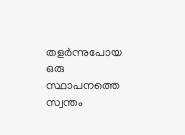തളർന്നുപോയ ഒരു സ്ഥാപനത്തെ സ്വന്തം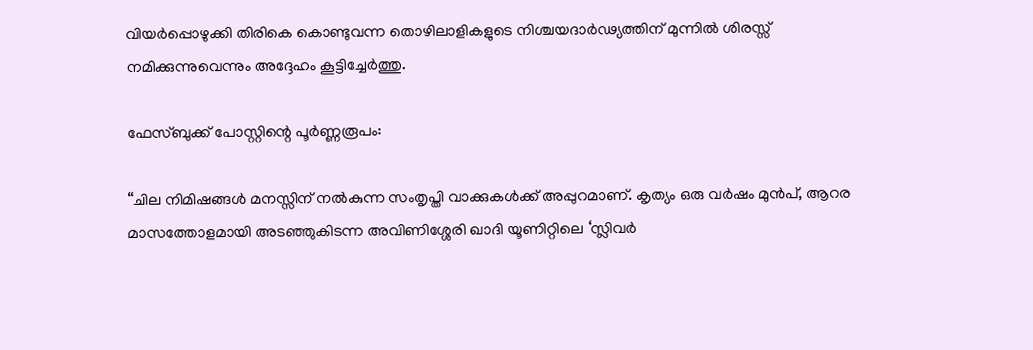വിയർപ്പൊഴുക്കി തിരികെ കൊണ്ടുവന്ന തൊഴിലാളികളുടെ നിശ്ചയദാർഢ്യത്തിന് മുന്നിൽ ശിരസ്സ് നമിക്കുന്നുവെന്നും അദ്ദേഹം കൂട്ടിച്ചേർത്തു.

ഫേസ്ബുക്ക് പോസ്റ്റിന്റെ പൂർണ്ണരൂപം:

“ചില നിമിഷങ്ങൾ മനസ്സിന് നൽകുന്ന സംതൃപ്തി വാക്കുകൾക്ക് അപ്പുറമാണ്. കൃത്യം ഒരു വർഷം മുൻപ്, ആറര മാസത്തോളമായി അടഞ്ഞുകിടന്ന അവിണിശ്ശേരി ഖാദി യൂണിറ്റിലെ ‘സ്ലിവർ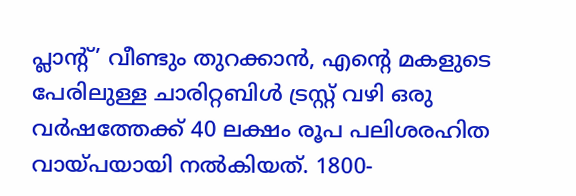പ്ലാന്റ്’ വീണ്ടും തുറക്കാൻ, എന്റെ മകളുടെ പേരിലുള്ള ചാരിറ്റബിൾ ട്രസ്റ്റ് വഴി ഒരു വര്‍ഷത്തേക്ക് 40 ലക്ഷം രൂപ പലിശരഹിത വായ്പയായി നൽകിയത്. 1800-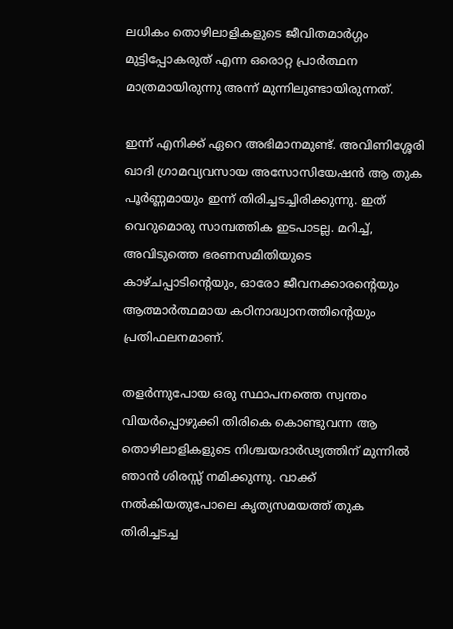ലധികം തൊഴിലാളികളുടെ ജീവിതമാർഗ്ഗം മുട്ടിപ്പോകരുത് എന്ന ഒരൊറ്റ പ്രാർത്ഥന മാത്രമായിരുന്നു അന്ന് മുന്നിലുണ്ടായിരുന്നത്.

ഇന്ന് എനിക്ക് ഏറെ അഭിമാനമുണ്ട്. അവിണിശ്ശേരി ഖാദി ഗ്രാമവ്യവസായ അസോസിയേഷൻ ആ തുക പൂർണ്ണമായും ഇന്ന് തിരിച്ചടച്ചിരിക്കുന്നു. ഇത് വെറുമൊരു സാമ്പത്തിക ഇടപാടല്ല. മറിച്ച്, അവിടുത്തെ ഭരണസമിതിയുടെ കാഴ്ചപ്പാടിന്റെയും, ഓരോ ജീവനക്കാരന്റെയും ആത്മാർത്ഥമായ കഠിനാദ്ധ്വാനത്തിന്റെയും പ്രതിഫലനമാണ്.

തളർന്നുപോയ ഒരു സ്ഥാപനത്തെ സ്വന്തം വിയർപ്പൊഴുക്കി തിരികെ കൊണ്ടുവന്ന ആ തൊഴിലാളികളുടെ നിശ്ചയദാർഢ്യത്തിന് മുന്നിൽ ഞാൻ ശിരസ്സ് നമിക്കുന്നു. വാക്ക് നൽകിയതുപോലെ കൃത്യസമയത്ത് തുക തിരിച്ചടച്ച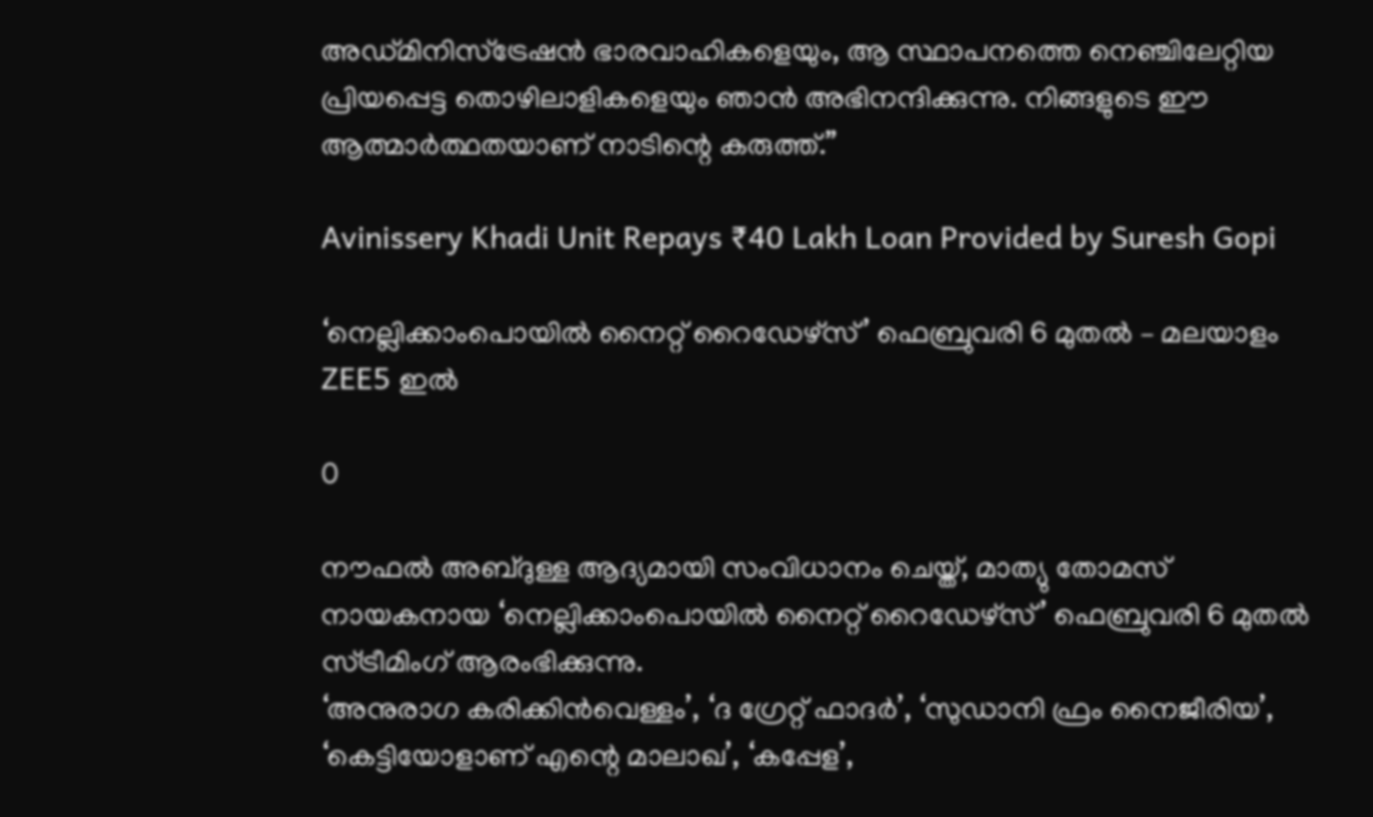അഡ്മിനിസ്ട്രേഷന്‍ ഭാരവാഹികളെയും, ആ സ്ഥാപനത്തെ നെഞ്ചിലേറ്റിയ പ്രിയപ്പെട്ട തൊഴിലാളികളെയും ഞാൻ അഭിനന്ദിക്കുന്നു. നിങ്ങളുടെ ഈ ആത്മാർത്ഥതയാണ് നാടിന്റെ കരുത്ത്.”

Avinissery Khadi Unit Repays ₹40 Lakh Loan Provided by Suresh Gopi

‘നെല്ലിക്കാംപൊയിൽ നൈറ്റ് റൈഡേഴ്സ്’ ഫെബ്രുവരി 6 മുതൽ – മലയാളം ZEE5 ഇൽ

0

നൗഫൽ അബ്ദുള്ള ആദ്യമായി സംവിധാനം ചെയ്ത്, മാത്യു തോമസ് നായകനായ ‘നെല്ലിക്കാംപൊയിൽ നൈറ്റ് റൈഡേഴ്സ്’ ഫെബ്രുവരി 6 മുതൽ സ്ട്രീമിംഗ് ആരംഭിക്കുന്നു.
‘അനുരാഗ കരിക്കിന്‍വെള്ളം’, ‘ദ ഗ്രേറ്റ് ഫാദര്‍’, ‘സുഡാനി ഫ്രം നൈജീരിയ’, ‘കെട്ടിയോളാണ് എന്റെ മാലാഖ’, ‘കപ്പേള’,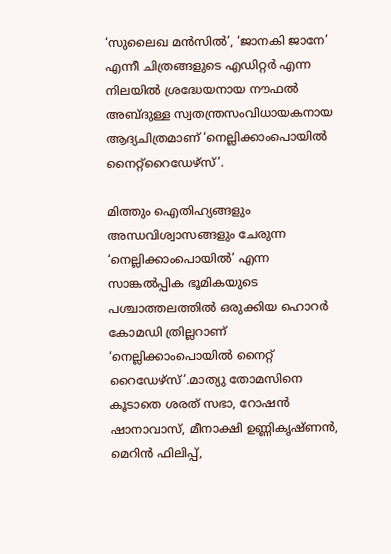‘സുലൈഖ മന്‍സില്‍’, ‘ജാനകി ജാനേ’ എന്നീ ചിത്രങ്ങളുടെ എഡിറ്റര്‍ എന്ന നിലയില്‍ ശ്രദ്ധേയനായ നൗഫല്‍ അബ്ദുള്ള സ്വതന്ത്രസംവിധായകനായ ആദ്യചിത്രമാണ് ‘നെല്ലിക്കാംപൊയില്‍ നൈറ്റ്‌റൈഡേഴ്‌സ്’.

മിത്തും ഐതിഹ്യങ്ങളും അന്ധവിശ്വാസങ്ങളും ചേരുന്ന ‘നെല്ലിക്കാംപൊയിൽ’ എന്ന സാങ്കൽപ്പിക ഭൂമികയുടെ പശ്ചാത്തലത്തിൽ ഒരുക്കിയ ഹൊറർ കോമഡി ത്രില്ലറാണ് ‘നെല്ലിക്കാംപൊയിൽ നൈറ്റ് റൈഡേഴ്സ്’.മാത്യു തോമസിനെ കൂടാതെ ശരത് സഭാ, റോഷൻ ഷാനാവാസ്, മീനാക്ഷി ഉണ്ണികൃഷ്ണൻ, മെറിൻ ഫിലിപ്പ്,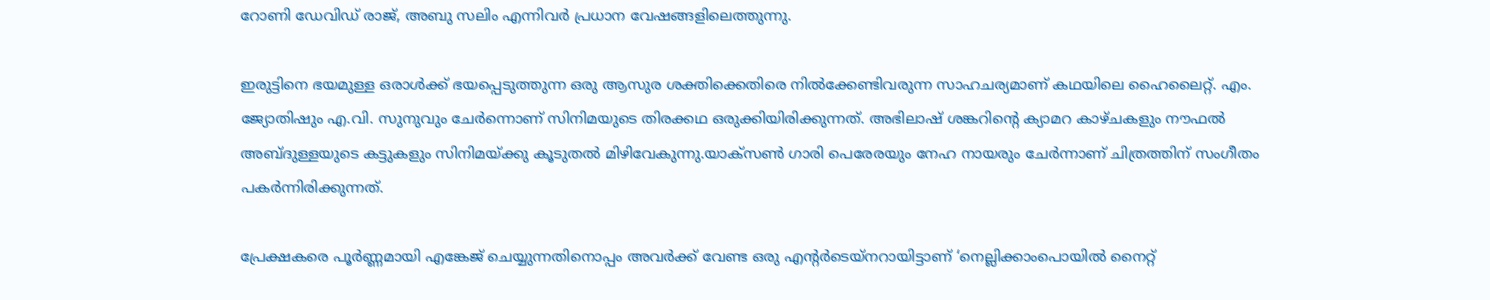റോണി ഡേവിഡ് രാജ്, അബു സലിം എന്നിവർ പ്രധാന വേഷങ്ങളിലെത്തുന്നു.

ഇരുട്ടിനെ ഭയമുള്ള ഒരാള്‍ക്ക് ഭയപ്പെടുത്തുന്ന ഒരു ആസുര ശക്തിക്കെതിരെ നില്‍ക്കേണ്ടിവരുന്ന സാഹചര്യമാണ് കഥയിലെ ഹൈലൈറ്റ്. എം. ജ്യോതിഷും എ.വി. സുനുവും ചേർന്നൊണ് സിനിമയുടെ തിരക്കഥ ഒരുക്കിയിരിക്കുന്നത്. അഭിലാഷ് ശങ്കറിന്റെ ക്യാമറ കാഴ്ചകളും നൗഫൽ അബ്ദുള്ളയുടെ കട്ടുകളും സിനിമയ്ക്കു കൂടുതൽ മിഴിവേകുന്നു.യാക്സണ്‍ ഗാരി പെരേരയും നേഹ നായരും ചേര്‍ന്നാണ് ചിത്രത്തിന് സംഗീതം പകര്‍ന്നിരിക്കുന്നത്.

പ്രേക്ഷകരെ പൂർണ്ണമായി എങ്കേജ് ചെയ്യുന്നതിനൊപ്പം അവർക്ക് വേണ്ട ഒരു എന്റർടെയ്‌നറായിട്ടാണ് ‘നെല്ലിക്കാംപൊയിൽ നൈറ്റ്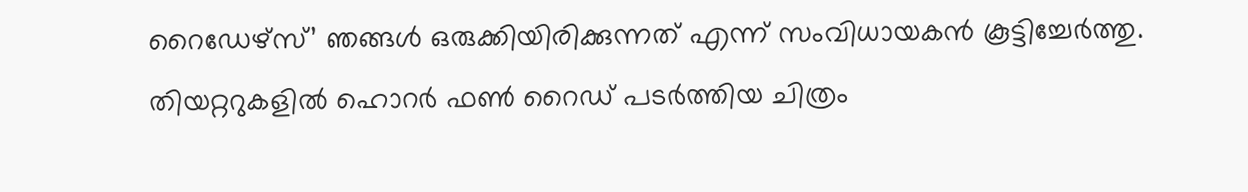റൈഡേഴ്സ്’ ഞങ്ങൾ ഒരുക്കിയിരിക്കുന്നത് എന്ന് സംവിധായകൻ കൂട്ടിച്ചേർത്തു.
തിയറ്ററുകളിൽ ഹൊറര്‍ ഫണ്‍ റൈഡ് പടർത്തിയ ചിത്രം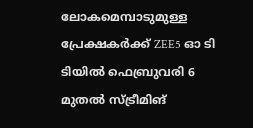ലോകമെമ്പാടുമുള്ള പ്രേക്ഷകർക്ക് ZEE5 ഓ ടി ടിയിൽ ഫെബ്രുവരി 6 മുതൽ സ്ട്രീമിങ്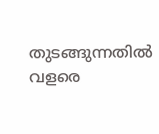തുടങ്ങുന്നതിൽ വളരെ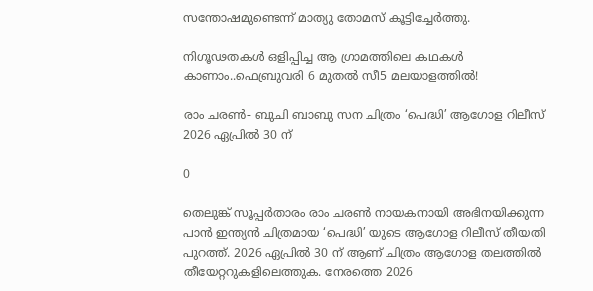സന്തോഷമുണ്ടെന്ന് മാത്യു തോമസ് കൂട്ടിച്ചേർത്തു.

നിഗൂഢതകൾ ഒളിപ്പിച്ച ആ ഗ്രാമത്തിലെ കഥകൾ കാണാം..ഫെബ്രുവരി 6 മുതൽ സീ5 മലയാളത്തിൽ!

രാം ചരൺ- ബുചി ബാബു സന ചിത്രം ‘പെദ്ധി’ ആഗോള റിലീസ് 2026 ഏപ്രിൽ 30 ന്

0

തെലുങ്ക് സൂപ്പർതാരം രാം ചരൺ നായകനായി അഭിനയിക്കുന്ന പാൻ ഇന്ത്യൻ ചിത്രമായ ‘പെദ്ധി’ യുടെ ആഗോള റിലീസ് തീയതി പുറത്ത്. 2026 ഏപ്രിൽ 30 ന് ആണ് ചിത്രം ആഗോള തലത്തിൽ തീയേറ്ററുകളിലെത്തുക. നേരത്തെ 2026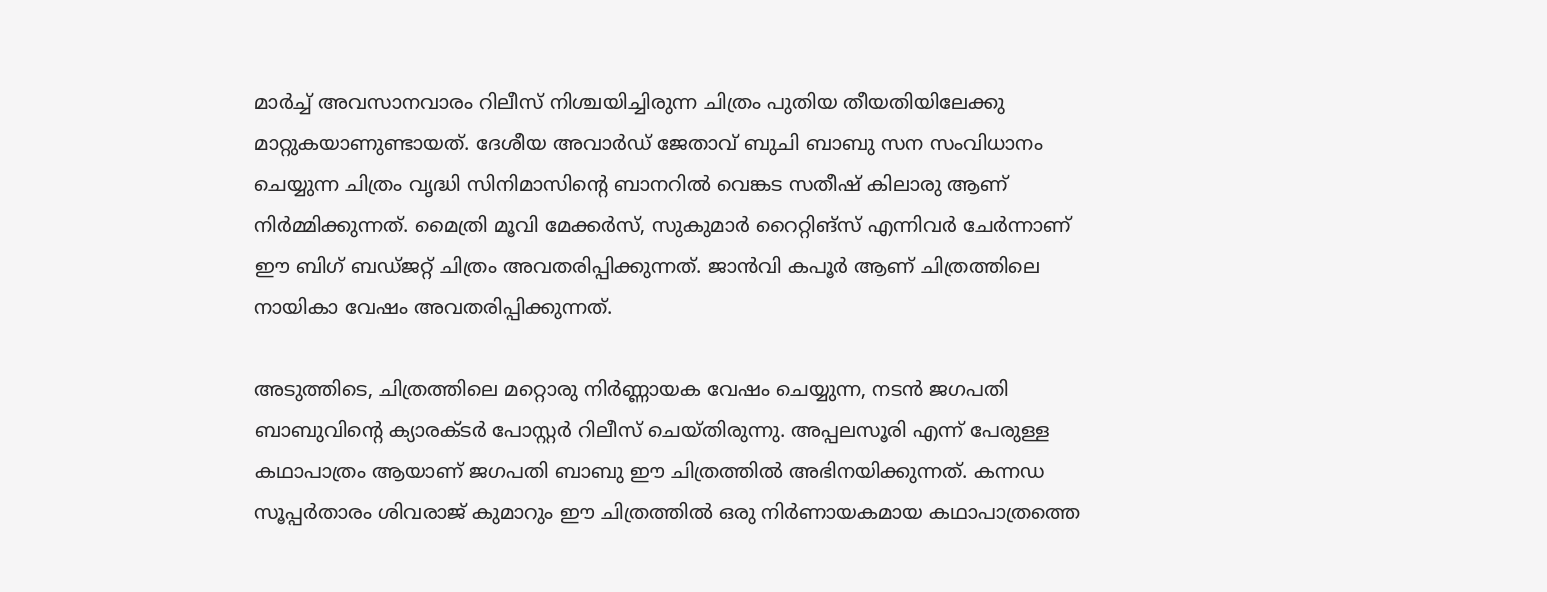മാർച്ച് അവസാനവാരം റിലീസ് നിശ്ചയിച്ചിരുന്ന ചിത്രം പുതിയ തീയതിയിലേക്കു മാറ്റുകയാണുണ്ടായത്. ദേശീയ അവാർഡ് ജേതാവ് ബുചി ബാബു സന സംവിധാനം ചെയ്യുന്ന ചിത്രം വൃദ്ധി സിനിമാസിൻ്റെ ബാനറിൽ വെങ്കട സതീഷ് കിലാരു ആണ് നിർമ്മിക്കുന്നത്. മൈത്രി മൂവി മേക്കർസ്, സുകുമാർ റൈറ്റിങ്സ് എന്നിവർ ചേർന്നാണ് ഈ ബിഗ് ബഡ്ജറ്റ് ചിത്രം അവതരിപ്പിക്കുന്നത്. ജാൻവി കപൂർ ആണ് ചിത്രത്തിലെ നായികാ വേഷം അവതരിപ്പിക്കുന്നത്.

അടുത്തിടെ, ചിത്രത്തിലെ മറ്റൊരു നിർണ്ണായക വേഷം ചെയ്യുന്ന, നടൻ ജഗപതി ബാബുവിൻ്റെ ക്യാരക്ടർ പോസ്റ്റർ റിലീസ് ചെയ്തിരുന്നു. അപ്പലസൂരി എന്ന് പേരുള്ള കഥാപാത്രം ആയാണ് ജഗപതി ബാബു ഈ ചിത്രത്തിൽ അഭിനയിക്കുന്നത്. കന്നഡ സൂപ്പർതാരം ശിവരാജ് കുമാറും ഈ ചിത്രത്തിൽ ഒരു നിർണായകമായ കഥാപാത്രത്തെ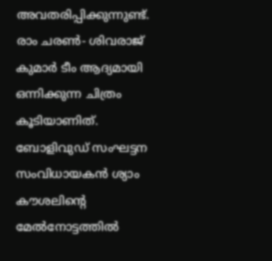അവതരിപ്പിക്കുന്നുണ്ട്. രാം ചരൺ- ശിവരാജ് കുമാർ ടീം ആദ്യമായി ഒന്നിക്കുന്ന ചിത്രം കൂടിയാണിത്. ബോളിവുഡ് സംഘട്ടന സംവിധായകൻ ശ്യാം കൗശലിൻ്റെ മേൽനോട്ടത്തിൽ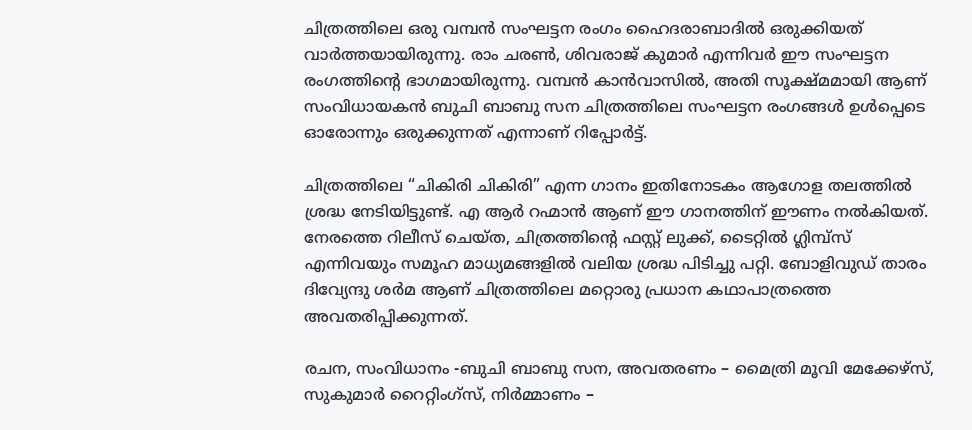ചിത്രത്തിലെ ഒരു വമ്പൻ സംഘട്ടന രംഗം ഹൈദരാബാദിൽ ഒരുക്കിയത് വാർത്തയായിരുന്നു. രാം ചരൺ, ശിവരാജ് കുമാർ എന്നിവർ ഈ സംഘട്ടന രംഗത്തിൻ്റെ ഭാഗമായിരുന്നു. വമ്പൻ കാൻവാസിൽ, അതി സൂക്ഷ്മമായി ആണ് സംവിധായകൻ ബുചി ബാബു സന ചിത്രത്തിലെ സംഘട്ടന രംഗങ്ങൾ ഉൾപ്പെടെ ഓരോന്നും ഒരുക്കുന്നത് എന്നാണ് റിപ്പോർട്ട്.

ചിത്രത്തിലെ “ചികിരി ചികിരി” എന്ന ഗാനം ഇതിനോടകം ആഗോള തലത്തിൽ ശ്രദ്ധ നേടിയിട്ടുണ്ട്. എ ആർ റഹ്മാൻ ആണ് ഈ ഗാനത്തിന് ഈണം നൽകിയത്. നേരത്തെ റിലീസ് ചെയ്ത, ചിത്രത്തിൻ്റെ ഫസ്റ്റ് ലുക്ക്, ടൈറ്റിൽ ഗ്ലിമ്പ്സ് എന്നിവയും സമൂഹ മാധ്യമങ്ങളിൽ വലിയ ശ്രദ്ധ പിടിച്ചു പറ്റി. ബോളിവുഡ് താരം ദിവ്യേന്ദു ശർമ ആണ് ചിത്രത്തിലെ മറ്റൊരു പ്രധാന കഥാപാത്രത്തെ അവതരിപ്പിക്കുന്നത്.

രചന, സംവിധാനം -ബുചി ബാബു സന, അവതരണം – മൈത്രി മൂവി മേക്കേഴ്‌സ്, സുകുമാർ റൈറ്റിംഗ്സ്, നിർമ്മാണം –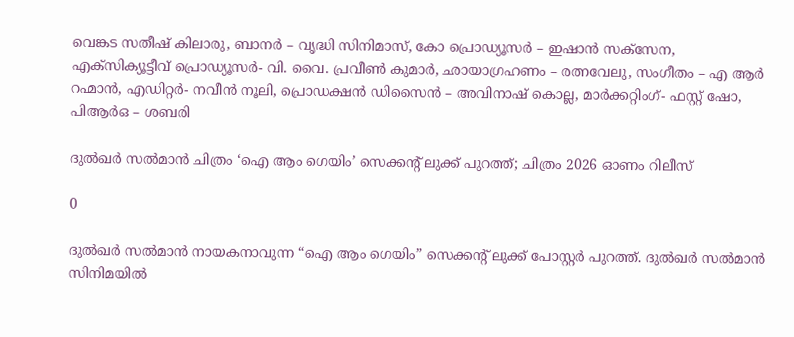വെങ്കട സതീഷ് കിലാരു, ബാനർ – വൃദ്ധി സിനിമാസ്, കോ പ്രൊഡ്യൂസർ – ഇഷാൻ സക്സേന, എക്സിക്യൂട്ടീവ് പ്രൊഡ്യൂസർ- വി. വൈ. പ്രവീൺ കുമാർ, ഛായാഗ്രഹണം – രത്നവേലു, സംഗീതം – എ ആർ റഹ്മാൻ, എഡിറ്റർ- നവീൻ നൂലി, പ്രൊഡക്ഷൻ ഡിസൈൻ – അവിനാഷ് കൊല്ല, മാർക്കറ്റിംഗ്- ഫസ്റ്റ് ഷോ, പിആർഒ – ശബരി

ദുൽഖർ സൽമാൻ ചിത്രം ‘ഐ ആം ഗെയിം’ സെക്കന്റ് ലുക്ക് പുറത്ത്; ചിത്രം 2026 ഓണം റിലീസ്

0

ദുൽഖർ സൽമാൻ നായകനാവുന്ന “ഐ ആം ഗെയിം” സെക്കന്റ് ലുക്ക് പോസ്റ്റർ പുറത്ത്. ദുൽഖർ സൽമാൻ സിനിമയിൽ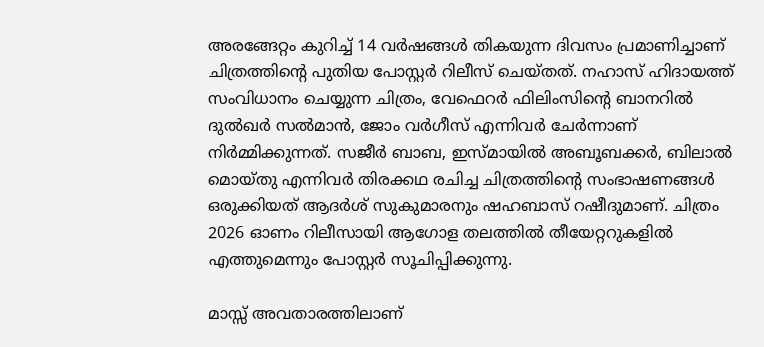അരങ്ങേറ്റം കുറിച്ച് 14 വർഷങ്ങൾ തികയുന്ന ദിവസം പ്രമാണിച്ചാണ് ചിത്രത്തിന്റെ പുതിയ പോസ്റ്റർ റിലീസ് ചെയ്തത്. നഹാസ് ഹിദായത്ത് സംവിധാനം ചെയ്യുന്ന ചിത്രം, വേഫെറർ ഫിലിംസിന്റെ ബാനറിൽ ദുൽഖർ സൽമാൻ, ജോം വർഗീസ് എന്നിവർ ചേർന്നാണ് നിർമ്മിക്കുന്നത്. സജീർ ബാബ, ഇസ്മായിൽ അബൂബക്കർ, ബിലാൽ മൊയ്തു എന്നിവർ തിരക്കഥ രചിച്ച ചിത്രത്തിൻ്റെ സംഭാഷണങ്ങൾ ഒരുക്കിയത് ആദർശ് സുകുമാരനും ഷഹബാസ് റഷീദുമാണ്. ചിത്രം 2026 ഓണം റിലീസായി ആഗോള തലത്തിൽ തീയേറ്ററുകളിൽ എത്തുമെന്നും പോസ്റ്റർ സൂചിപ്പിക്കുന്നു.

മാസ്സ് അവതാരത്തിലാണ്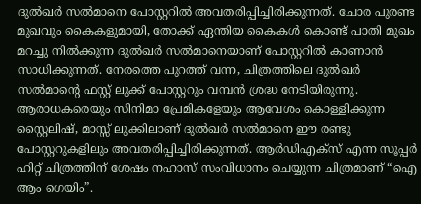ദുൽഖർ സൽമാനെ പോസ്റ്ററിൽ അവതരിപ്പിച്ചിരിക്കുന്നത്. ചോര പുരണ്ട മുഖവും കൈകളുമായി, തോക്ക് ഏന്തിയ കൈകൾ കൊണ്ട് പാതി മുഖം മറച്ചു നിൽക്കുന്ന ദുൽഖർ സൽമാനെയാണ് പോസ്റ്ററിൽ കാണാൻ സാധിക്കുന്നത്. നേരത്തെ പുറത്ത് വന്ന, ചിത്രത്തിലെ ദുൽഖർ സൽമാൻ്റെ ഫസ്റ്റ് ലുക്ക് പോസ്റ്ററും വമ്പൻ ശ്രദ്ധ നേടിയിരുന്നു. ആരാധകരെയും സിനിമാ പ്രേമികളേയും ആവേശം കൊള്ളിക്കുന്ന സ്റ്റൈലിഷ്, മാസ്സ് ലുക്കിലാണ് ദുൽഖർ സൽമാനെ ഈ രണ്ടു പോസ്റ്ററുകളിലും അവതരിപ്പിച്ചിരിക്കുന്നത്. ആർഡിഎക്സ് എന്ന സൂപ്പർ ഹിറ്റ് ചിത്രത്തിന് ശേഷം നഹാസ് സംവിധാനം ചെയ്യുന്ന ചിത്രമാണ് “ഐ ആം ഗെയിം”.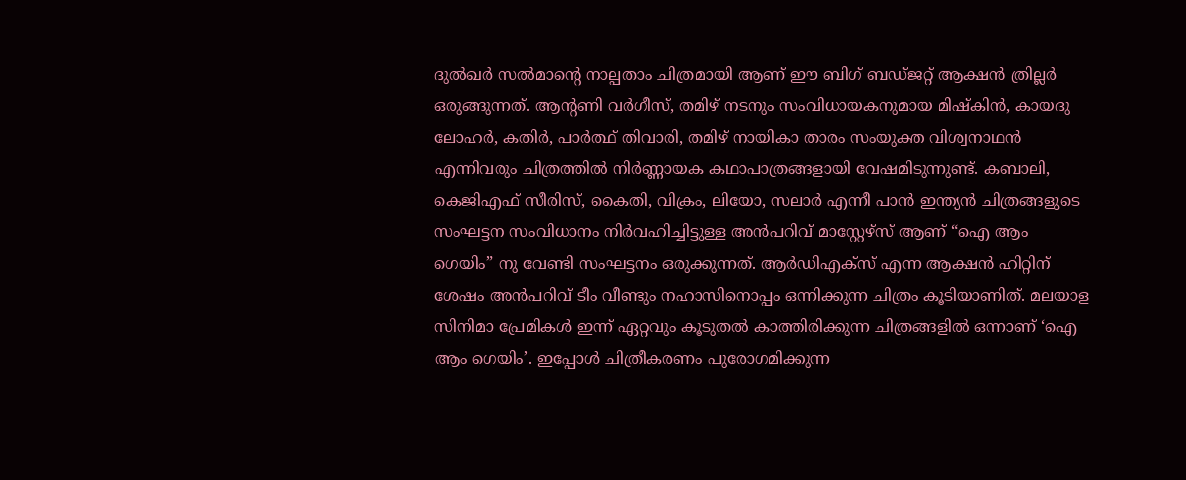ദുൽഖർ സൽമാന്റെ നാല്പതാം ചിത്രമായി ആണ് ഈ ബിഗ് ബഡ്ജറ്റ് ആക്ഷൻ ത്രില്ലർ ഒരുങ്ങുന്നത്. ആന്റണി വർഗീസ്, തമിഴ് നടനും സംവിധായകനുമായ മിഷ്കിൻ, കായദു ലോഹർ, കതിർ, പാർത്ഥ് തിവാരി, തമിഴ് നായികാ താരം സംയുക്ത വിശ്വനാഥൻ എന്നിവരും ചിത്രത്തിൽ നിർണ്ണായക കഥാപാത്രങ്ങളായി വേഷമിടുന്നുണ്ട്. കബാലി, കെജിഎഫ് സീരിസ്, കൈതി, വിക്രം, ലിയോ, സലാർ എന്നീ പാൻ ഇന്ത്യൻ ചിത്രങ്ങളുടെ സംഘട്ടന സംവിധാനം നിർവഹിച്ചിട്ടുള്ള അൻപറിവ്‌ മാസ്റ്റേഴ്സ് ആണ് “ഐ ആം ഗെയിം” നു വേണ്ടി സംഘട്ടനം ഒരുക്കുന്നത്. ആർഡിഎക്സ് എന്ന ആക്ഷൻ ഹിറ്റിന് ശേഷം അൻപറിവ്‌ ടീം വീണ്ടും നഹാസിനൊപ്പം ഒന്നിക്കുന്ന ചിത്രം കൂടിയാണിത്. മലയാള സിനിമാ പ്രേമികൾ ഇന്ന് ഏറ്റവും കൂടുതൽ കാത്തിരിക്കുന്ന ചിത്രങ്ങളിൽ ഒന്നാണ് ‘ഐ ആം ഗെയിം’. ഇപ്പോൾ ചിത്രീകരണം പുരോഗമിക്കുന്ന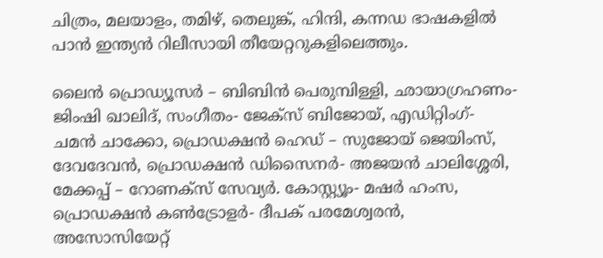ചിത്രം, മലയാളം, തമിഴ്, തെലുങ്ക്, ഹിന്ദി, കന്നഡ ഭാഷകളിൽ പാൻ ഇന്ത്യൻ റിലീസായി തീയേറ്ററുകളിലെത്തും.

ലൈൻ പ്രൊഡ്യൂസർ – ബിബിൻ പെരുമ്പിള്ളി, ഛായാഗ്രഹണം- ജിംഷി ഖാലിദ്, സംഗീതം- ജേക്സ് ബിജോയ്, എഡിറ്റിംഗ്- ചമൻ ചാക്കോ, പ്രൊഡക്ഷൻ ഹെഡ് – സുജോയ് ജെയിംസ്, ദേവദേവൻ, പ്രൊഡക്ഷൻ ഡിസൈനർ- അജയൻ ചാലിശ്ശേരി, മേക്കപ്പ് – റോണക്സ് സേവ്യർ. കോസ്റ്റ്യൂം- മഷർ ഹംസ, പ്രൊഡക്ഷൻ കൺട്രോളർ- ദീപക് പരമേശ്വരൻ, അസോസിയേറ്റ്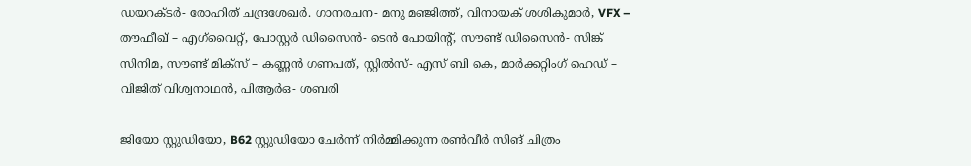ഡയറക്ടർ- രോഹിത് ചന്ദ്രശേഖർ. ഗാനരചന- മനു മഞ്ജിത്ത്, വിനായക് ശശികുമാർ, VFX – തൗഫീഖ് – എഗ്‌വൈറ്റ്, പോസ്റ്റർ ഡിസൈൻ- ടെൻ പോയിന്റ്, സൗണ്ട് ഡിസൈൻ- സിങ്ക് സിനിമ, സൗണ്ട് മിക്സ് – കണ്ണൻ ഗണപത്, സ്റ്റിൽസ്- എസ് ബി കെ, മാർക്കറ്റിംഗ് ഹെഡ് – വിജിത് വിശ്വനാഥൻ, പിആർഒ- ശബരി

ജിയോ സ്റ്റുഡിയോ, B62 സ്റ്റുഡിയോ ചേർന്ന് നിർമ്മിക്കുന്ന രൺവീർ സിങ് ചിത്രം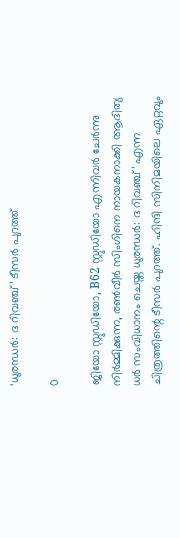‘ധുരന്ധർ: ദ റിവഞ്ച്’ ടീസർ പുറത്ത്

0

ജിയോ സ്റ്റുഡിയോ, B62 സ്റ്റുഡിയോ എന്നിവർ ചേർന്നു നിർമ്മിക്കുന്ന, രൺവീർ സിംഗിനെ നായകനാക്കി ആദിത്യ ധർ സംവിധാനം ചെയ്ത ധുരന്ധർ: ദ റിവഞ്ച്’ എന്ന ചിത്രത്തിന്റെ ടീസർ പുറത്ത്. ഹിന്ദി സിനിമയിലെ ഏറ്റവും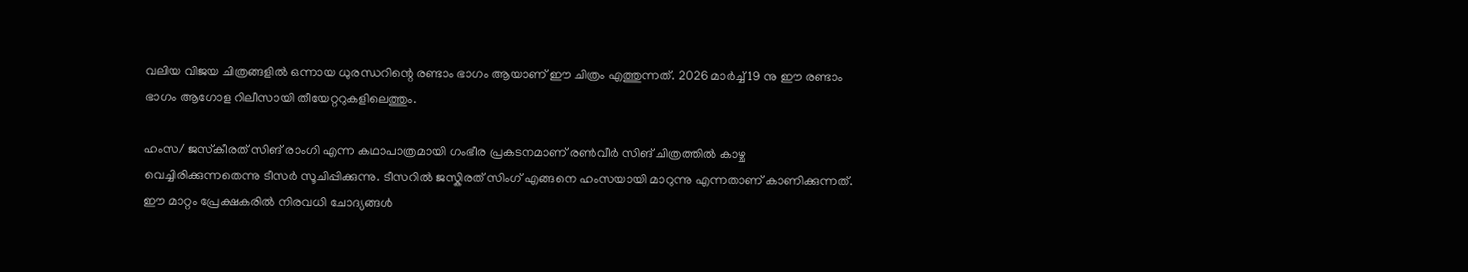വലിയ വിജയ ചിത്രങ്ങളിൽ ഒന്നായ ധുരന്ധറിന്റെ രണ്ടാം ഭാഗം ആയാണ് ഈ ചിത്രം എത്തുന്നത്. 2026 മാർച്ച് 19 നു ഈ രണ്ടാം ഭാഗം ആഗോള റിലീസായി തീയേറ്ററുകളിലെത്തും.

ഹംസ/ ജസ്‌കീരത് സിങ് രാംഗി എന്ന കഥാപാത്രമായി ഗംഭീര പ്രകടനമാണ് രൺവീർ സിങ് ചിത്രത്തിൽ കാഴ്ച വെച്ചിരിക്കുന്നതെന്നു ടീസർ സൂചിപ്പിക്കുന്നു. ടീസറിൽ ജസ്കിരത് സിംഗ് എങ്ങനെ ഹംസയായി മാറുന്നു എന്നതാണ് കാണിക്കുന്നത്. ഈ മാറ്റം പ്രേക്ഷകരിൽ നിരവധി ചോദ്യങ്ങൾ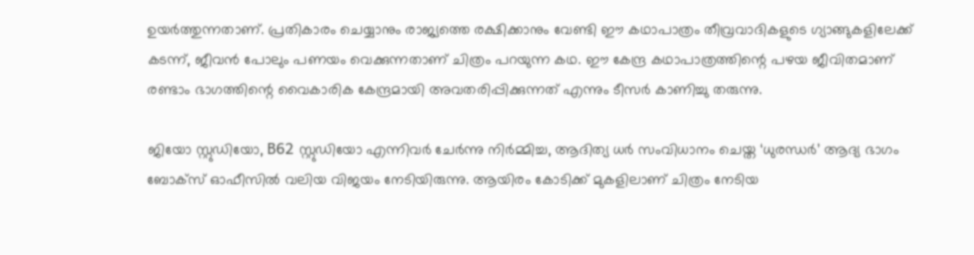ഉയർത്തുന്നതാണ്. പ്രതികാരം ചെയ്യാനും രാജ്യത്തെ രക്ഷിക്കാനും വേണ്ടി ഈ കഥാപാത്രം തീവ്രവാദികളുടെ ഗ്യാങ്ങുകളിലേക്ക് കടന്ന്, ജീവൻ പോലും പണയം വെക്കുന്നതാണ് ചിത്രം പറയുന്ന കഥ. ഈ കേന്ദ്ര കഥാപാത്രത്തിന്റെ പഴയ ജീവിതമാണ് രണ്ടാം ഭാഗത്തിന്റെ വൈകാരിക കേന്ദ്രമായി അവതരിപ്പിക്കുന്നത് എന്നും ടീസർ കാണിച്ചു തരുന്നു.

ജിയോ സ്റ്റുഡിയോ, B62 സ്റ്റുഡിയോ എന്നിവർ ചേർന്നു നിർമ്മിച്ച, ആദിത്യ ധർ സംവിധാനം ചെയ്ത ‘ധുരന്ധർ’ ആദ്യ ഭാഗം ബോക്സ് ഓഫീസിൽ വലിയ വിജയം നേടിയിരുന്നു. ആയിരം കോടിക്ക് മുകളിലാണ് ചിത്രം നേടിയ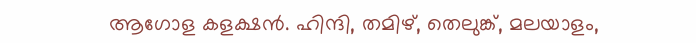ആഗോള കളക്ഷൻ. ഹിന്ദി, തമിഴ്, തെലുങ്ക്, മലയാളം,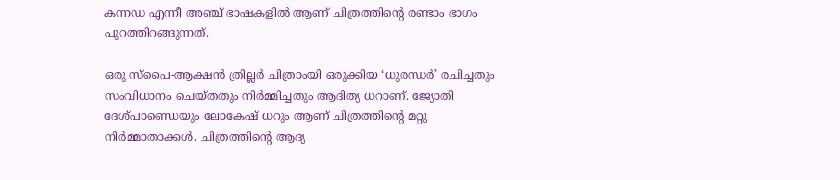കന്നഡ എന്നീ അഞ്ച് ഭാഷകളിൽ ആണ് ചിത്രത്തിന്റെ രണ്ടാം ഭാഗം പുറത്തിറങ്ങുന്നത്.

ഒരു സ്പൈ-ആക്ഷൻ ത്രില്ലർ ചിത്രാംയി ഒരുക്കിയ ‘ധുരന്ധർ’ രചിച്ചതും സംവിധാനം ചെയ്തതും നിർമ്മിച്ചതും ആദിത്യ ധറാണ്. ജ്യോതി ദേശ്പാണ്ഡെയും ലോകേഷ് ധറും ആണ് ചിത്രത്തിന്റെ മറ്റു നിർമ്മാതാക്കൾ. ചിത്രത്തിന്റെ ആദ്യ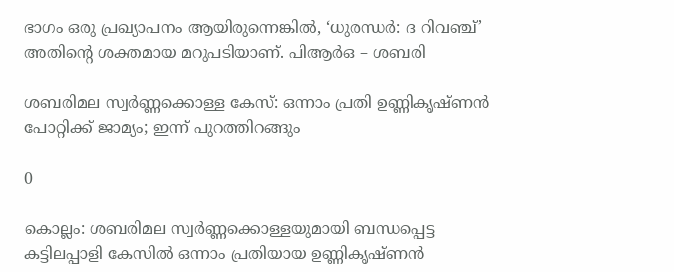ഭാഗം ഒരു പ്രഖ്യാപനം ആയിരുന്നെങ്കിൽ, ‘ധുരന്ധർ: ദ റിവഞ്ച്’ അതിന്‍റെ ശക്തമായ മറുപടിയാണ്. പിആർഒ – ശബരി

ശബരിമല സ്വർണ്ണക്കൊള്ള കേസ്: ഒന്നാം പ്രതി ഉണ്ണികൃഷ്ണൻ പോറ്റിക്ക് ജാമ്യം; ഇന്ന് പുറത്തിറങ്ങും

0

കൊല്ലം: ശബരിമല സ്വർണ്ണക്കൊള്ളയുമായി ബന്ധപ്പെട്ട കട്ടിലപ്പാളി കേസിൽ ഒന്നാം പ്രതിയായ ഉണ്ണികൃഷ്ണൻ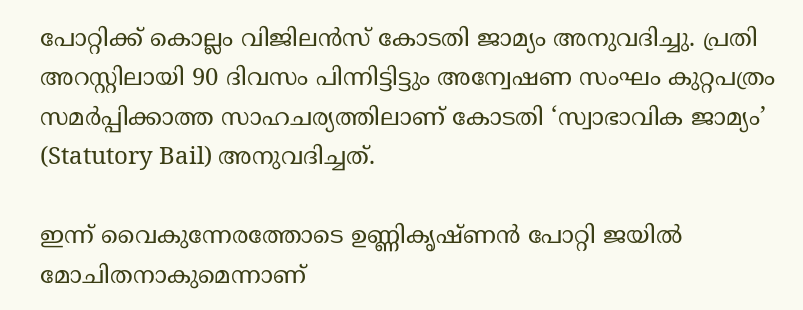പോറ്റിക്ക് കൊല്ലം വിജിലൻസ് കോടതി ജാമ്യം അനുവദിച്ചു. പ്രതി അറസ്റ്റിലായി 90 ദിവസം പിന്നിട്ടിട്ടും അന്വേഷണ സംഘം കുറ്റപത്രം സമർപ്പിക്കാത്ത സാഹചര്യത്തിലാണ് കോടതി ‘സ്വാഭാവിക ജാമ്യം’ (Statutory Bail) അനുവദിച്ചത്.

ഇന്ന് വൈകുന്നേരത്തോടെ ഉണ്ണികൃഷ്ണൻ പോറ്റി ജയിൽ മോചിതനാകുമെന്നാണ്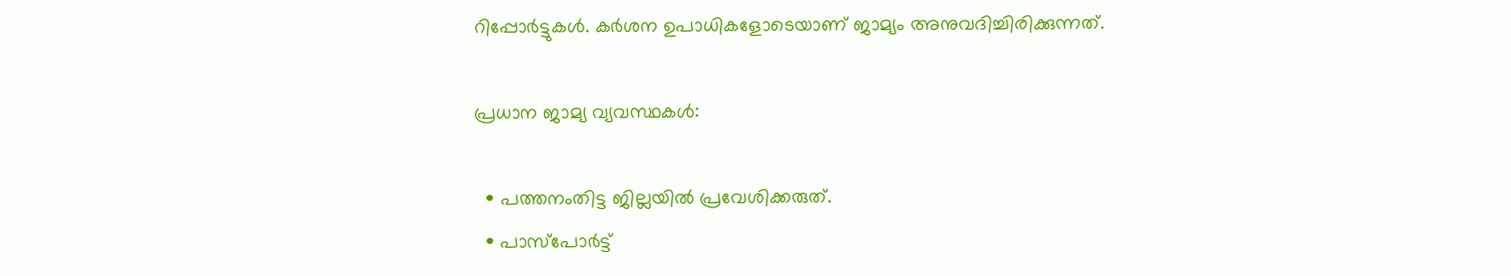റിപ്പോർട്ടുകൾ. കർശന ഉപാധികളോടെയാണ് ജാമ്യം അനുവദിച്ചിരിക്കുന്നത്.

പ്രധാന ജാമ്യ വ്യവസ്ഥകൾ:

  • പത്തനംതിട്ട ജില്ലയിൽ പ്രവേശിക്കരുത്.
  • പാസ്‌പോർട്ട്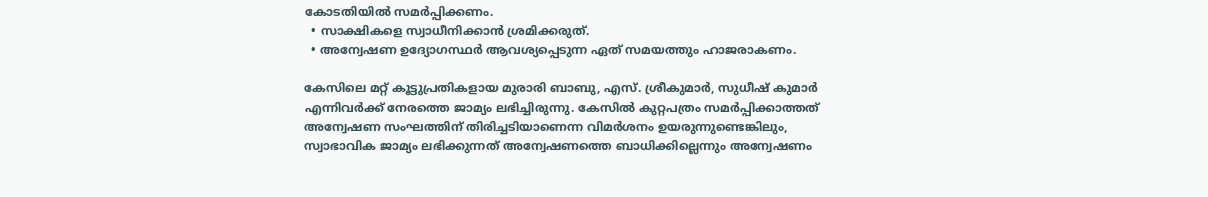കോടതിയിൽ സമർപ്പിക്കണം.
  • സാക്ഷികളെ സ്വാധീനിക്കാൻ ശ്രമിക്കരുത്.
  • അന്വേഷണ ഉദ്യോഗസ്ഥർ ആവശ്യപ്പെടുന്ന ഏത് സമയത്തും ഹാജരാകണം.

കേസിലെ മറ്റ് കൂട്ടുപ്രതികളായ മുരാരി ബാബു, എസ്. ശ്രീകുമാർ, സുധീഷ് കുമാർ എന്നിവർക്ക് നേരത്തെ ജാമ്യം ലഭിച്ചിരുന്നു. കേസിൽ കുറ്റപത്രം സമർപ്പിക്കാത്തത് അന്വേഷണ സംഘത്തിന് തിരിച്ചടിയാണെന്ന വിമർശനം ഉയരുന്നുണ്ടെങ്കിലും, സ്വാഭാവിക ജാമ്യം ലഭിക്കുന്നത് അന്വേഷണത്തെ ബാധിക്കില്ലെന്നും അന്വേഷണം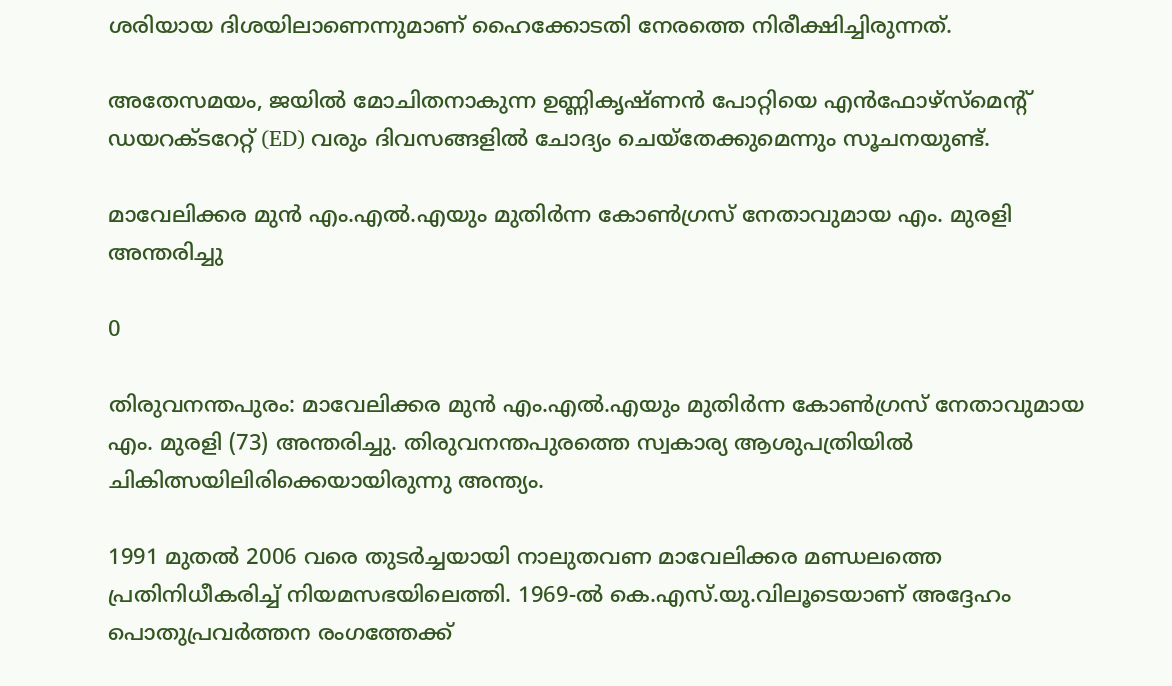ശരിയായ ദിശയിലാണെന്നുമാണ് ഹൈക്കോടതി നേരത്തെ നിരീക്ഷിച്ചിരുന്നത്.

അതേസമയം, ജയിൽ മോചിതനാകുന്ന ഉണ്ണികൃഷ്ണൻ പോറ്റിയെ എൻഫോഴ്സ്‌മെന്റ് ഡയറക്ടറേറ്റ് (ED) വരും ദിവസങ്ങളിൽ ചോദ്യം ചെയ്തേക്കുമെന്നും സൂചനയുണ്ട്.

മാവേലിക്കര മുൻ എം.എൽ.എയും മുതിർന്ന കോൺഗ്രസ് നേതാവുമായ എം. മുരളി അന്തരിച്ചു

0

തിരുവനന്തപുരം: മാവേലിക്കര മുൻ എം.എൽ.എയും മുതിർന്ന കോൺഗ്രസ് നേതാവുമായ എം. മുരളി (73) അന്തരിച്ചു. തിരുവനന്തപുരത്തെ സ്വകാര്യ ആശുപത്രിയിൽ ചികിത്സയിലിരിക്കെയായിരുന്നു അന്ത്യം.

1991 മുതൽ 2006 വരെ തുടർച്ചയായി നാലുതവണ മാവേലിക്കര മണ്ഡലത്തെ പ്രതിനിധീകരിച്ച് നിയമസഭയിലെത്തി. 1969-ൽ കെ.എസ്.യു.വിലൂടെയാണ് അദ്ദേഹം പൊതുപ്രവർത്തന രംഗത്തേക്ക്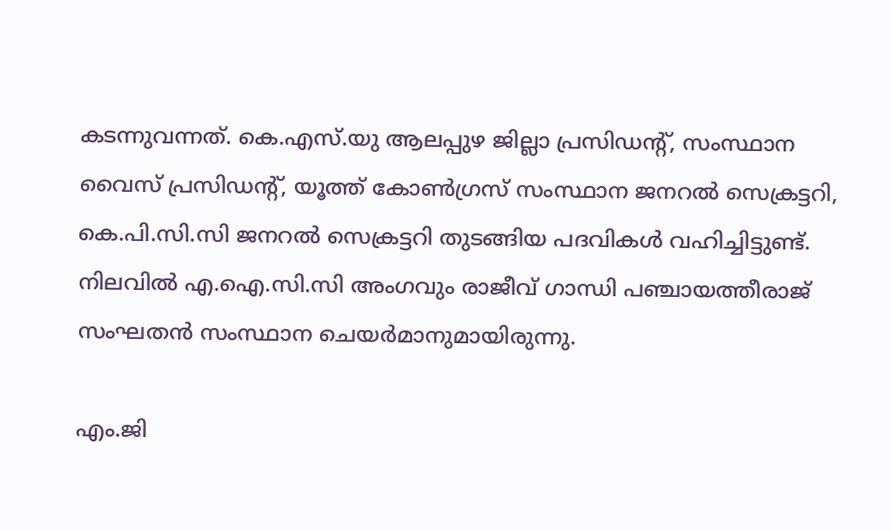കടന്നുവന്നത്. കെ.എസ്.യു ആലപ്പുഴ ജില്ലാ പ്രസിഡന്റ്, സംസ്ഥാന വൈസ് പ്രസിഡന്റ്, യൂത്ത് കോൺഗ്രസ് സംസ്ഥാന ജനറൽ സെക്രട്ടറി, കെ.പി.സി.സി ജനറൽ സെക്രട്ടറി തുടങ്ങിയ പദവികൾ വഹിച്ചിട്ടുണ്ട്. നിലവിൽ എ.ഐ.സി.സി അംഗവും രാജീവ് ഗാന്ധി പഞ്ചായത്തീരാജ് സംഘതൻ സംസ്ഥാന ചെയർമാനുമായിരുന്നു.

എം.ജി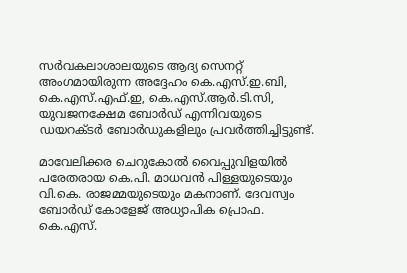സർവകലാശാലയുടെ ആദ്യ സെനറ്റ് അംഗമായിരുന്ന അദ്ദേഹം കെ.എസ്.ഇ.ബി, കെ.എസ്.എഫ്.ഇ, കെ.എസ്.ആർ.ടി.സി, യുവജനക്ഷേമ ബോർഡ് എന്നിവയുടെ ഡയറക്ടർ ബോർഡുകളിലും പ്രവർത്തിച്ചിട്ടുണ്ട്.

മാവേലിക്കര ചെറുകോൽ വൈപ്പുവിളയിൽ പരേതരായ കെ.പി. മാധവൻ പിള്ളയുടെയും വി.കെ. രാജമ്മയുടെയും മകനാണ്. ദേവസ്വം ബോർഡ് കോളേജ് അധ്യാപിക പ്രൊഫ. കെ.എസ്.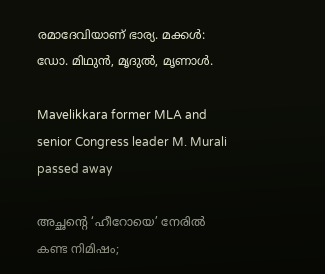രമാദേവിയാണ് ഭാര്യ. മക്കൾ: ഡോ. മിഥുൻ, മൃദുൽ, മൃണാൾ.

Mavelikkara former MLA and senior Congress leader M. Murali passed away

അച്ഛന്റെ ‘ഹീറോയെ’ നേരിൽ കണ്ട നിമിഷം;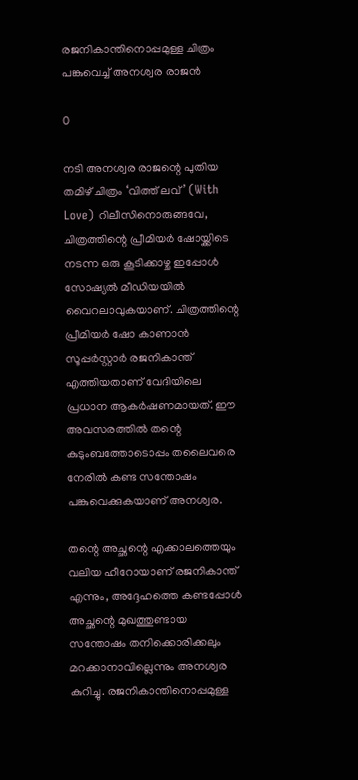രജനികാന്തിനൊപ്പമുള്ള ചിത്രം പങ്കുവെച്ച് അനശ്വര രാജൻ

0

നടി അനശ്വര രാജന്റെ പുതിയ തമിഴ് ചിത്രം ‘വിത്ത് ലവ്’ (With Love) റിലീസിനൊരുങ്ങവേ, ചിത്രത്തിന്റെ പ്രീമിയർ ഷോയ്ക്കിടെ നടന്ന ഒരു കൂടിക്കാഴ്ച ഇപ്പോൾ സോഷ്യൽ മീഡിയയിൽ വൈറലാവുകയാണ്. ചിത്രത്തിന്റെ പ്രീമിയർ ഷോ കാണാൻ സൂപ്പർസ്റ്റാർ രജനികാന്ത് എത്തിയതാണ് വേദിയിലെ പ്രധാന ആകർഷണമായത്. ഈ അവസരത്തിൽ തന്റെ കുടുംബത്തോടൊപ്പം തലൈവരെ നേരിൽ കണ്ട സന്തോഷം പങ്കുവെക്കുകയാണ് അനശ്വര.

തന്റെ അച്ഛന്റെ എക്കാലത്തെയും വലിയ ഹീറോയാണ് രജനികാന്ത് എന്നും, അദ്ദേഹത്തെ കണ്ടപ്പോൾ അച്ഛന്റെ മുഖത്തുണ്ടായ സന്തോഷം തനിക്കൊരിക്കലും മറക്കാനാവില്ലെന്നും അനശ്വര കുറിച്ചു. രജനികാന്തിനൊപ്പമുള്ള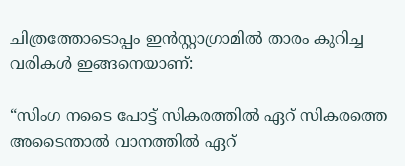ചിത്രത്തോടൊപ്പം ഇൻസ്റ്റാഗ്രാമിൽ താരം കുറിച്ച വരികൾ ഇങ്ങനെയാണ്:

“സിംഗ നടൈ പോട്ട് സികരത്തിൽ ഏറ് സികരത്തെ അടൈന്താൽ വാനത്തിൽ ഏറ്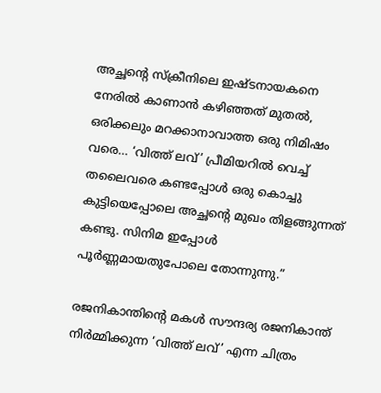അച്ഛന്റെ സ്‌ക്രീനിലെ ഇഷ്ടനായകനെ നേരിൽ കാണാൻ കഴിഞ്ഞത് മുതൽ, ഒരിക്കലും മറക്കാനാവാത്ത ഒരു നിമിഷം വരെ… ‘വിത്ത് ലവ്’ പ്രീമിയറിൽ വെച്ച് തലൈവരെ കണ്ടപ്പോൾ ഒരു കൊച്ചു കുട്ടിയെപ്പോലെ അച്ഛന്റെ മുഖം തിളങ്ങുന്നത് കണ്ടു. സിനിമ ഇപ്പോൾ പൂർണ്ണമായതുപോലെ തോന്നുന്നു.”

രജനികാന്തിന്റെ മകൾ സൗന്ദര്യ രജനികാന്ത് നിർമ്മിക്കുന്ന ‘വിത്ത് ലവ്’ എന്ന ചിത്രം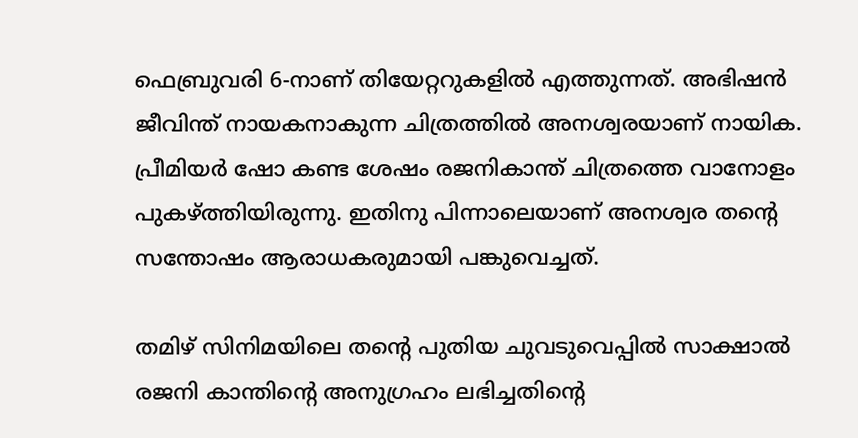ഫെബ്രുവരി 6-നാണ് തിയേറ്ററുകളിൽ എത്തുന്നത്. അഭിഷൻ ജീവിന്ത് നായകനാകുന്ന ചിത്രത്തിൽ അനശ്വരയാണ് നായിക. പ്രീമിയർ ഷോ കണ്ട ശേഷം രജനികാന്ത് ചിത്രത്തെ വാനോളം പുകഴ്ത്തിയിരുന്നു. ഇതിനു പിന്നാലെയാണ് അനശ്വര തന്റെ സന്തോഷം ആരാധകരുമായി പങ്കുവെച്ചത്.

തമിഴ് സിനിമയിലെ തന്റെ പുതിയ ചുവടുവെപ്പിൽ സാക്ഷാൽ രജനി കാന്തിന്റെ അനുഗ്രഹം ലഭിച്ചതിന്റെ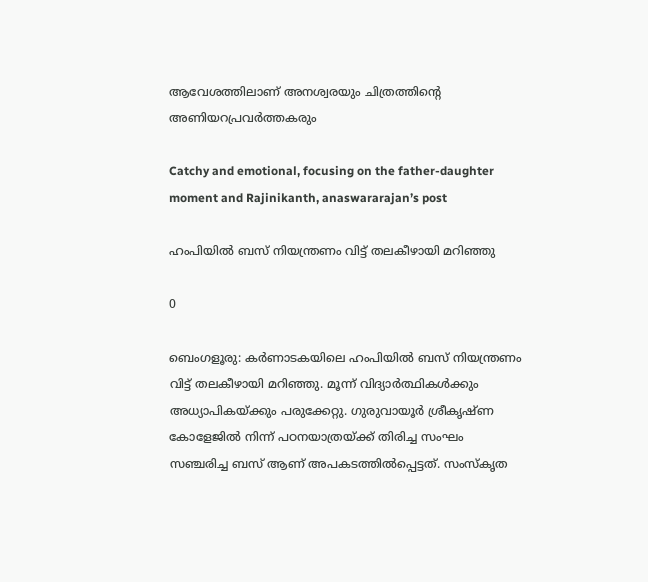ആവേശത്തിലാണ് അനശ്വരയും ചിത്രത്തിന്റെ അണിയറപ്രവർത്തകരും

Catchy and emotional, focusing on the father-daughter moment and Rajinikanth, anaswararajan’s post

ഹംപിയിൽ ബസ് നിയന്ത്രണം വിട്ട് തലകീഴായി മറിഞ്ഞു

0

ബെംഗളൂരു: കർണാടകയിലെ ഹംപിയിൽ ബസ് നിയന്ത്രണം വിട്ട് തലകീഴായി മറിഞ്ഞു. മൂന്ന് വിദ്യാർത്ഥികൾക്കും അധ്യാപികയ്ക്കും പരുക്കേറ്റു. ഗുരുവായൂർ ശ്രീകൃഷ്ണ കോളേജിൽ നിന്ന് പഠനയാത്രയ്ക്ക് തിരിച്ച സംഘം സഞ്ചരിച്ച ബസ് ആണ് അപകടത്തിൽപ്പെട്ടത്. സംസ്കൃത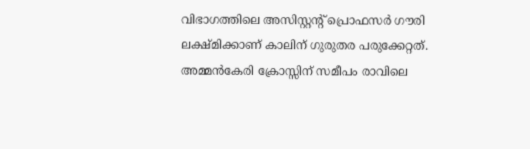വിഭാഗത്തിലെ അസിസ്റ്റന്റ് പ്രൊഫസർ ഗൗരി ലക്ഷ്മിക്കാണ് കാലിന് ഗുരുതര പരുക്കേറ്റത്. അമ്മൻകേരി ക്രോസ്സിന് സമീപം രാവിലെ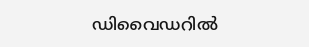ഡിവൈഡറിൽ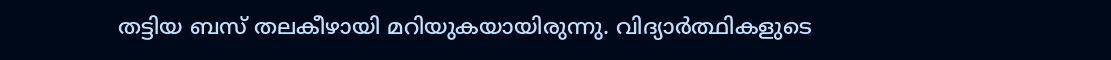തട്ടിയ ബസ് തലകീഴായി മറിയുകയായിരുന്നു. വിദ്യാർത്ഥികളുടെ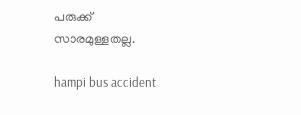പരുക്ക് സാരമുള്ളതല്ല.

hampi bus accident